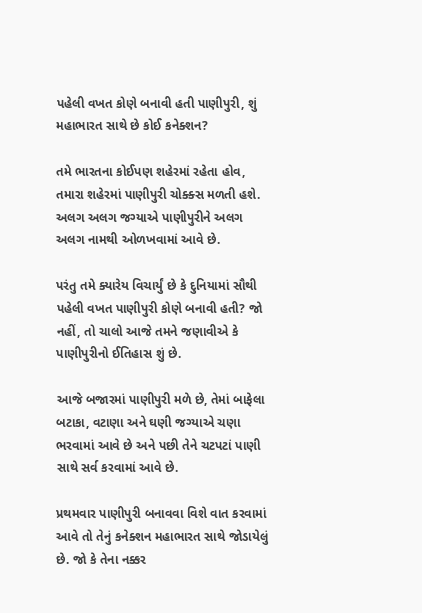પહેલી વખત કોણે બનાવી હતી પાણીપુરી, શું મહાભારત સાથે છે કોઈ કનેક્શન?

તમે ભારતના કોઈપણ શહેરમાં રહેતા હોવ, તમારા શહેરમાં પાણીપુરી ચોક્ક્સ મળતી હશે. અલગ અલગ જગ્યાએ પાણીપુરીને અલગ અલગ નામથી ઓળખવામાં આવે છે.

પરંતુ તમે ક્યારેય વિચાર્યું છે કે દુનિયામાં સૌથી પહેલી વખત પાણીપુરી કોણે બનાવી હતી? જો નહીં, તો ચાલો આજે તમને જણાવીએ કે પાણીપુરીનો ઈતિહાસ શું છે.

આજે બજારમાં પાણીપુરી મળે છે, તેમાં બાફેલા બટાકા, વટાણા અને ઘણી જગ્યાએ ચણા ભરવામાં આવે છે અને પછી તેને ચટપટાં પાણી સાથે સર્વ કરવામાં આવે છે.

પ્રથમવાર પાણીપુરી બનાવવા વિશે વાત કરવામાં આવે તો તેનું કનેક્શન મહાભારત સાથે જોડાયેલું છે. જો કે તેના નક્કર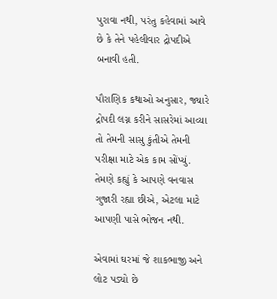પુરાવા નથી, પરંતુ કહેવામાં આવે છે કે તેને પહેલીવાર દ્રોપદીએ બનાવી હતી.

પૌરાણિક કથાઓ અનુસાર, જ્યારે દ્રોપદી લગ્ન કરીને સાસરેમાં આવ્યા તો તેમની સાસુ કુંતીએ તેમની પરીક્ષા માટે એક કામ સોંપ્યું. તેમણે કહ્યું કે આપણે વનવાસ ગુજારી રહ્યા છીએ, એટલા માટે આપણી પાસે ભોજન નથી.

એવામાં ઘરમાં જે શાકભાજી અને લોટ પડ્યો છે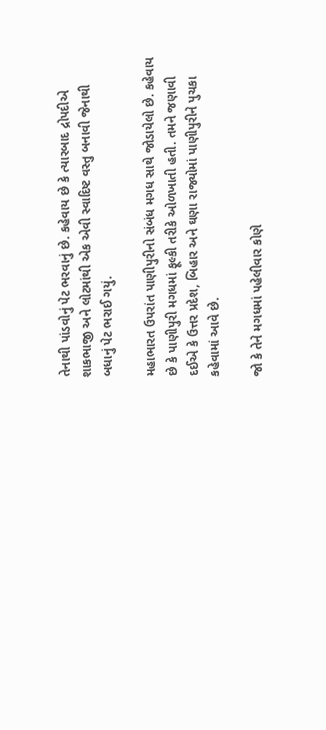તેનાથી પાંડવોનું પેટ ભરવાનું છે. કહેવાય છે કે ત્યારબાદ દ્રોપદીએ શાકભાજી અને લોટમાંથી એક એવી સ્વાદિષ્ટ વસ્તુ બનાવી જેનાથી બધાનું પેટ ભરાઈ ગયું.

મહાભારત ઉપરાંત પાણીપુરીનો સંબંધ મગધ સાથે જોડાયેલો છે. કહેવાય છે કે પાણીપુરી મગધમાં ફૂલ્કી તરીકે ઓળખાતી હતી. તમને જણાવી દઈએ કે ઉત્તર પ્રદેશ, બિહાર અને ઘણા રાજ્યોમાં પાણીપુરીને પુચકા કહેવામાં આવે છે.

જો કે તેને મગધમાં પહેલીવાર કોણે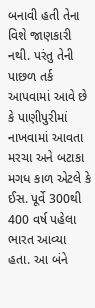બનાવી હતી તેના વિશે જાણકારી નથી. પરંતુ તેની પાછળ તર્ક આપવામાં આવે છે કે પાણીપુરીમાં નાખવામાં આવતા મરચા અને બટાકા મગધ કાળ એટલે કે ઈસ. પૂર્વે 300થી 400 વર્ષ પહેલા ભારત આવ્યા હતા. આ બંને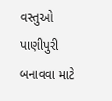વસ્તુઓ પાણીપુરી બનાવવા માટે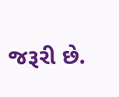જરૂરી છે.